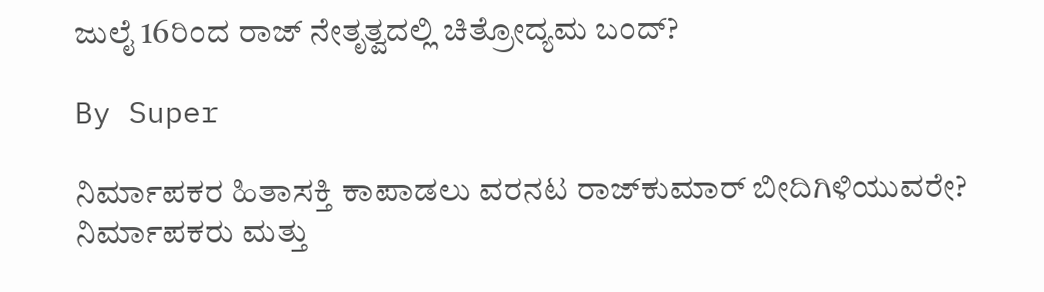ಜುಲೈ 16ರಿಂದ ರಾಜ್‌ ನೇತೃತ್ವದಲ್ಲಿ ಚಿತ್ರೋದ್ಯಮ ಬಂದ್‌?

By Super

ನಿರ್ಮಾಪಕರ ಹಿತಾಸಕ್ತಿ ಕಾಪಾಡಲು ವರನಟ ರಾಜ್‌ಕುಮಾರ್‌ ಬೀದಿಗಿಳಿಯುವರೇ?
ನಿರ್ಮಾಪಕರು ಮತ್ತು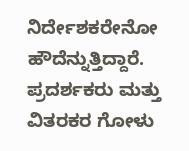ನಿರ್ದೇಶಕರೇನೋ ಹೌದೆನ್ನುತ್ತಿದ್ದಾರೆ. ಪ್ರದರ್ಶಕರು ಮತ್ತು ವಿತರಕರ ಗೋಳು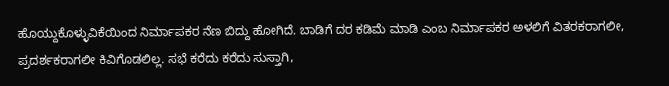ಹೊಯ್ದುಕೊಳ್ಳುವಿಕೆಯಿಂದ ನಿರ್ಮಾಪಕರ ನೆಣ ಬಿದ್ದು ಹೋಗಿದೆ. ಬಾಡಿಗೆ ದರ ಕಡಿಮೆ ಮಾಡಿ ಎಂಬ ನಿರ್ಮಾಪಕರ ಅಳಲಿಗೆ ವಿತರಕರಾಗಲೀ, ಪ್ರದರ್ಶಕರಾಗಲೀ ಕಿವಿಗೊಡಲಿಲ್ಲ. ಸಭೆ ಕರೆದು ಕರೆದು ಸುಸ್ತಾಗಿ,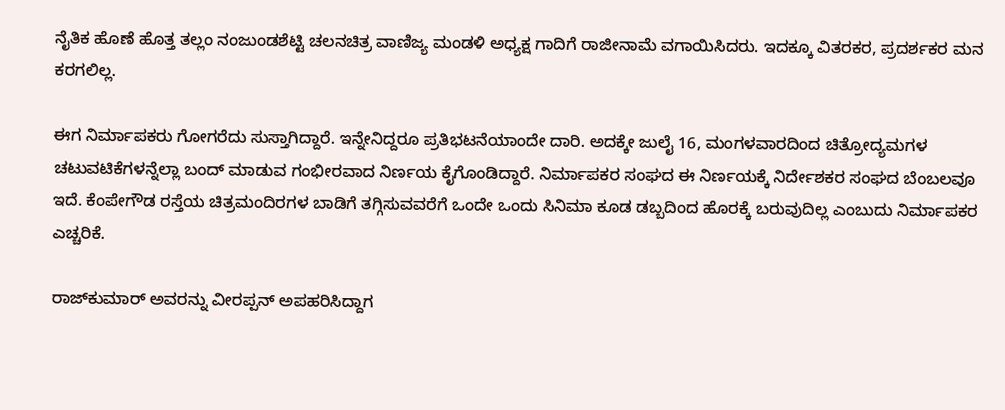ನೈತಿಕ ಹೊಣೆ ಹೊತ್ತ ತಲ್ಲಂ ನಂಜುಂಡಶೆಟ್ಟಿ ಚಲನಚಿತ್ರ ವಾಣಿಜ್ಯ ಮಂಡಳಿ ಅಧ್ಯಕ್ಷ ಗಾದಿಗೆ ರಾಜೀನಾಮೆ ವಗಾಯಿಸಿದರು. ಇದಕ್ಕೂ ವಿತರಕರ, ಪ್ರದರ್ಶಕರ ಮನ ಕರಗಲಿಲ್ಲ.

ಈಗ ನಿರ್ಮಾಪಕರು ಗೋಗರೆದು ಸುಸ್ತಾಗಿದ್ದಾರೆ. ಇನ್ನೇನಿದ್ದರೂ ಪ್ರತಿಭಟನೆಯಾಂದೇ ದಾರಿ. ಅದಕ್ಕೇ ಜುಲೈ 16, ಮಂಗಳವಾರದಿಂದ ಚಿತ್ರೋದ್ಯಮಗಳ ಚಟುವಟಿಕೆಗಳನ್ನೆಲ್ಲಾ ಬಂದ್‌ ಮಾಡುವ ಗಂಭೀರವಾದ ನಿರ್ಣಯ ಕೈಗೊಂಡಿದ್ದಾರೆ. ನಿರ್ಮಾಪಕರ ಸಂಘದ ಈ ನಿರ್ಣಯಕ್ಕೆ ನಿರ್ದೇಶಕರ ಸಂಘದ ಬೆಂಬಲವೂ ಇದೆ. ಕೆಂಪೇಗೌಡ ರಸ್ತೆಯ ಚಿತ್ರಮಂದಿರಗಳ ಬಾಡಿಗೆ ತಗ್ಗಿಸುವವರೆಗೆ ಒಂದೇ ಒಂದು ಸಿನಿಮಾ ಕೂಡ ಡಬ್ಬದಿಂದ ಹೊರಕ್ಕೆ ಬರುವುದಿಲ್ಲ ಎಂಬುದು ನಿರ್ಮಾಪಕರ ಎಚ್ಚರಿಕೆ.

ರಾಜ್‌ಕುಮಾರ್‌ ಅವರನ್ನು ವೀರಪ್ಪನ್‌ ಅಪಹರಿಸಿದ್ದಾಗ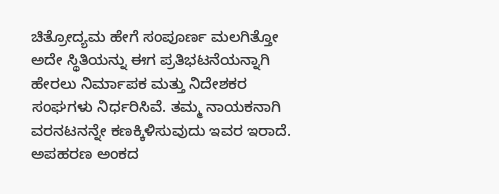ಚಿತ್ರೋದ್ಯಮ ಹೇಗೆ ಸಂಪೂರ್ಣ ಮಲಗಿತ್ತೋ ಅದೇ ಸ್ಥಿತಿಯನ್ನು ಈಗ ಪ್ರತಿಭಟನೆಯನ್ನಾಗಿ ಹೇರಲು ನಿರ್ಮಾಪಕ ಮತ್ತು ನಿದೇಶಕರ ಸಂಘಗಳು ನಿರ್ಧರಿಸಿವೆ. ತಮ್ಮ ನಾಯಕನಾಗಿ ವರನಟನನ್ನೇ ಕಣಕ್ಕಿಳಿಸುವುದು ಇವರ ಇರಾದೆ. ಅಪಹರಣ ಅಂಕದ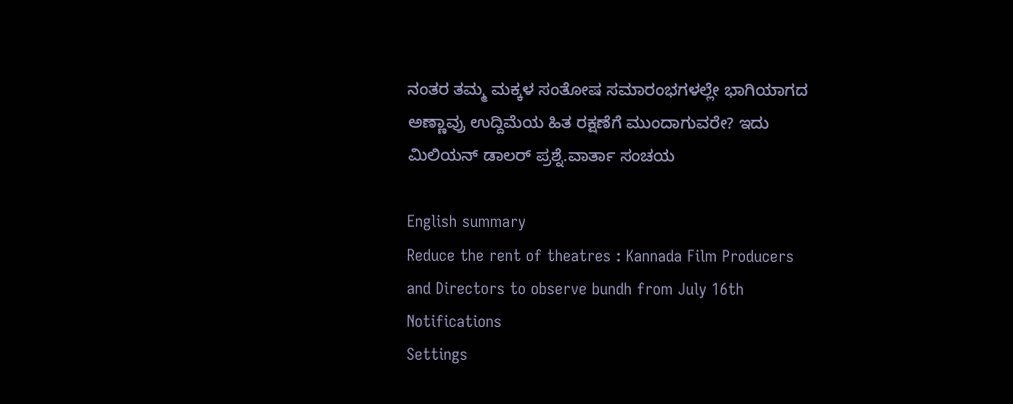ನಂತರ ತಮ್ಮ ಮಕ್ಕಳ ಸಂತೋಷ ಸಮಾರಂಭಗಳಲ್ಲೇ ಭಾಗಿಯಾಗದ ಅಣ್ಣಾವ್ರು ಉದ್ದಿಮೆಯ ಹಿತ ರಕ್ಷಣೆಗೆ ಮುಂದಾಗುವರೇ? ಇದು ಮಿಲಿಯನ್‌ ಡಾಲರ್‌ ಪ್ರಶ್ನೆ.ವಾರ್ತಾ ಸಂಚಯ

English summary
Reduce the rent of theatres : Kannada Film Producers and Directors to observe bundh from July 16th
Notifications
Settings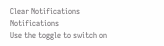Clear Notifications
Notifications
Use the toggle to switch on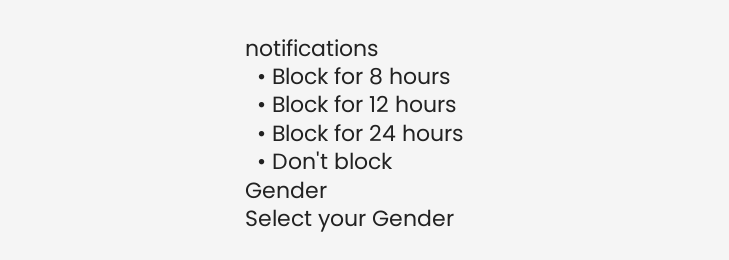notifications
  • Block for 8 hours
  • Block for 12 hours
  • Block for 24 hours
  • Don't block
Gender
Select your Gender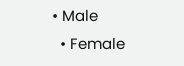• Male
  • Female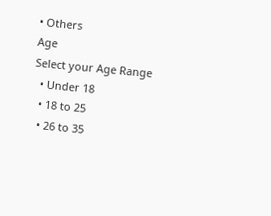• Others
Age
Select your Age Range
  • Under 18
  • 18 to 25
  • 26 to 35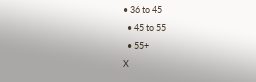• 36 to 45
  • 45 to 55
  • 55+
X